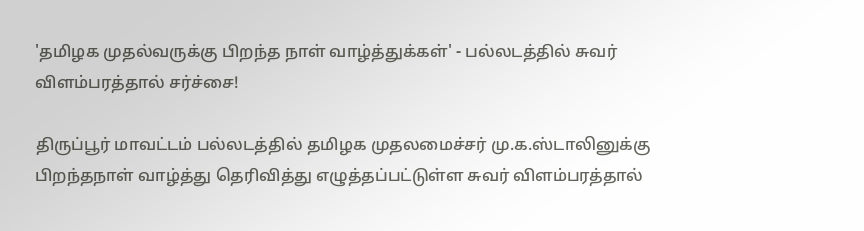'தமிழக முதல்வருக்கு பிறந்த நாள் வாழ்த்துக்கள்' - பல்லடத்தில் சுவர் விளம்பரத்தால் சர்ச்சை!

திருப்பூர் மாவட்டம் பல்லடத்தில் தமிழக முதலமைச்சர் மு.க.ஸ்டாலினுக்கு பிறந்தநாள் வாழ்த்து தெரிவித்து எழுத்தப்பட்டுள்ள சுவர் விளம்பரத்தால்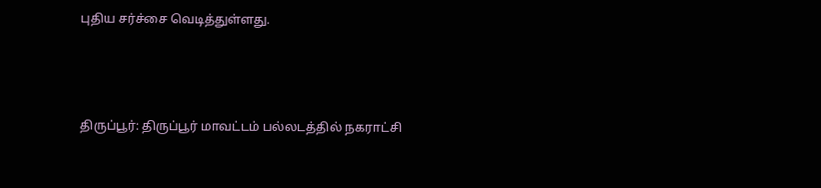புதிய சர்ச்சை வெடித்துள்ளது.



திருப்பூர்: திருப்பூர் மாவட்டம் பல்லடத்தில் நகராட்சி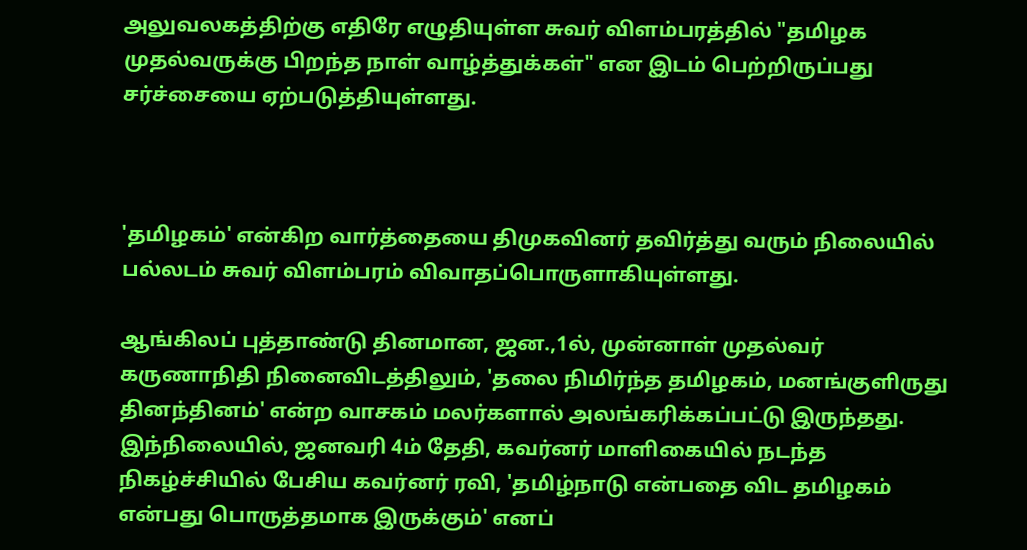அலுவலகத்திற்கு எதிரே எழுதியுள்ள சுவர் விளம்பரத்தில் "தமிழக முதல்வருக்கு பிறந்த நாள் வாழ்த்துக்கள்" என இடம் பெற்றிருப்பது சர்ச்சையை ஏற்படுத்தியுள்ளது.



'தமிழகம்' என்கிற வார்த்தையை திமுகவினர் தவிர்த்து வரும் நிலையில் பல்லடம் சுவர் விளம்பரம் விவாதப்பொருளாகியுள்ளது.

ஆங்கிலப் புத்தாண்டு தினமான, ஜன.,1ல், முன்னாள் முதல்வர் கருணாநிதி நினைவிடத்திலும், 'தலை நிமிர்ந்த தமிழகம், மனங்குளிருது தினந்தினம்' என்ற வாசகம் மலர்களால் அலங்கரிக்கப்பட்டு இருந்தது. இந்நிலையில், ஜனவரி 4ம் தேதி, கவர்னர் மாளிகையில் நடந்த நிகழ்ச்சியில் பேசிய கவர்னர் ரவி, 'தமிழ்நாடு என்பதை விட தமிழகம் என்பது பொருத்தமாக இருக்கும்' எனப்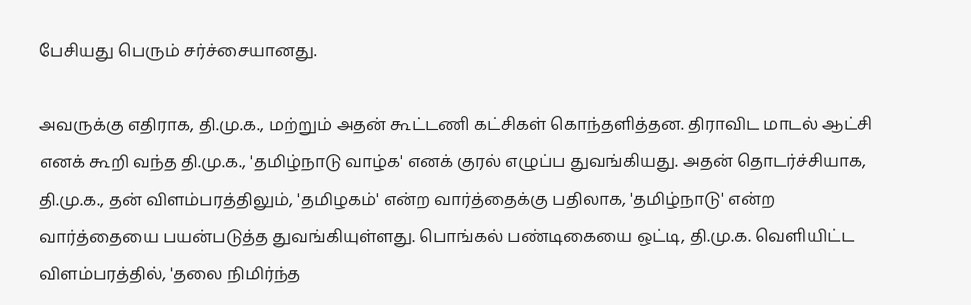பேசியது பெரும் சர்ச்சையானது.

அவருக்கு எதிராக, தி.மு.க., மற்றும் அதன் கூட்டணி கட்சிகள் கொந்தளித்தன. திராவிட மாடல் ஆட்சி எனக் கூறி வந்த தி.மு.க., 'தமிழ்நாடு வாழ்க' எனக் குரல் எழுப்ப துவங்கியது. அதன் தொடர்ச்சியாக, தி.மு.க., தன் விளம்பரத்திலும், 'தமிழகம்' என்ற வார்த்தைக்கு பதிலாக, 'தமிழ்நாடு' என்ற வார்த்தையை பயன்படுத்த துவங்கியுள்ளது. பொங்கல் பண்டிகையை ஒட்டி, தி.மு.க. வெளியிட்ட விளம்பரத்தில், 'தலை நிமிர்ந்த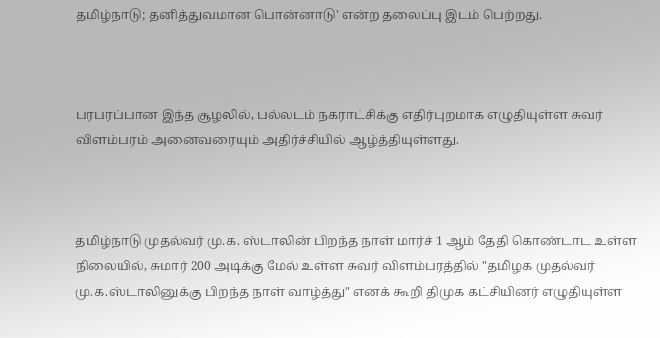தமிழ்நாடு; தனித்துவமான பொன்னாடு' என்ற தலைப்பு இடம் பெற்றது.



பரபரப்பான இந்த சூழலில், பல்லடம் நகராட்சிக்கு எதிர்புறமாக எழுதியுள்ள சுவர் விளம்பரம் அனைவரையும் அதிர்ச்சியில் ஆழ்த்தியுள்ளது.



தமிழ்நாடு முதல்வர் மு.க. ஸ்டாலின் பிறந்த நாள் மார்ச் 1 ஆம் தேதி கொண்டாட உள்ள நிலையில், சுமார் 200 அடிக்கு மேல் உள்ள சுவர் விளம்பரத்தில் "தமிழக முதல்வர் மு.க.ஸ்டாலினுக்கு பிறந்த நாள் வாழ்த்து" எனக் கூறி திமுக கட்சியினர் எழுதியுள்ள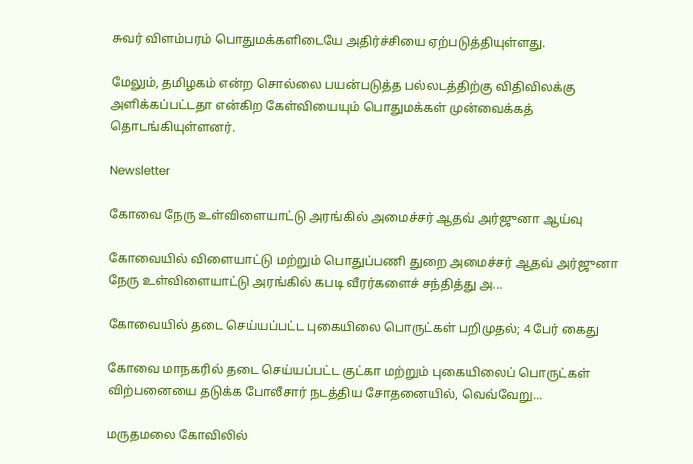சுவர் விளம்பரம் பொதுமக்களிடையே அதிர்ச்சியை ஏற்படுத்தியுள்ளது.

மேலும், தமிழகம் என்ற சொல்லை பயன்படுத்த பல்லடத்திற்கு விதிவிலக்கு அளிக்கப்பட்டதா என்கிற கேள்வியையும் பொதுமக்கள் முன்வைக்கத் தொடங்கியுள்ளனர்.

Newsletter

கோவை நேரு உள்விளையாட்டு அரங்கில் அமைச்சர் ஆதவ் அர்ஜுனா ஆய்வு

கோவையில் விளையாட்டு மற்றும் பொதுப்பணி துறை அமைச்சர் ஆதவ் அர்ஜுனா நேரு உள்விளையாட்டு அரங்கில் கபடி வீரர்களைச் சந்தித்து அ...

கோவையில் தடை செய்யப்பட்ட புகையிலை பொருட்கள் பறிமுதல்; 4 பேர் கைது

கோவை மாநகரில் தடை செய்யப்பட்ட குட்கா மற்றும் புகையிலைப் பொருட்கள் விற்பனையை தடுக்க போலீசார் நடத்திய சோதனையில், வெவ்வேறு...

மருதமலை கோவிலில்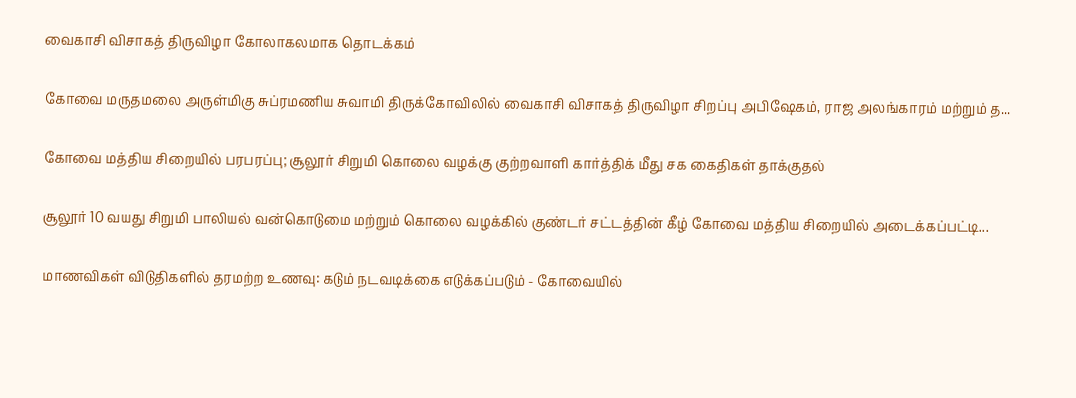வைகாசி விசாகத் திருவிழா கோலாகலமாக தொடக்கம்

கோவை மருதமலை அருள்மிகு சுப்ரமணிய சுவாமி திருக்கோவிலில் வைகாசி விசாகத் திருவிழா சிறப்பு அபிஷேகம், ராஜ அலங்காரம் மற்றும் த...

கோவை மத்திய சிறையில் பரபரப்பு; சூலூர் சிறுமி கொலை வழக்கு குற்றவாளி கார்த்திக் மீது சக கைதிகள் தாக்குதல்

சூலூர் 10 வயது சிறுமி பாலியல் வன்கொடுமை மற்றும் கொலை வழக்கில் குண்டர் சட்டத்தின் கீழ் கோவை மத்திய சிறையில் அடைக்கப்பட்டி...

மாணவிகள் விடுதிகளில் தரமற்ற உணவு: கடும் நடவடிக்கை எடுக்கப்படும் - கோவையில்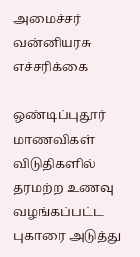அமைச்சர் வன்னியரசு எச்சரிக்கை

ஒண்டிப்புதூர் மாணவிகள் விடுதிகளில் தரமற்ற உணவு வழங்கப்பட்ட புகாரை அடுத்து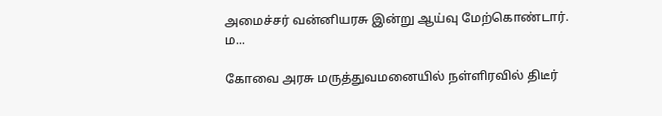அமைச்சர் வன்னியரசு இன்று ஆய்வு மேற்கொண்டார். ம...

கோவை அரசு மருத்துவமனையில் நள்ளிரவில் திடீர்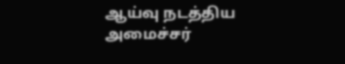ஆய்வு நடத்திய அமைச்சர்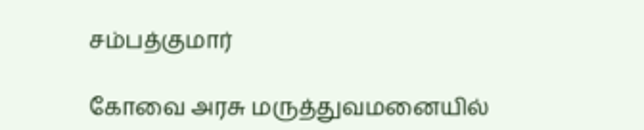சம்பத்குமார்

கோவை அரசு மருத்துவமனையில்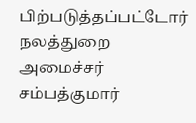பிற்படுத்தப்பட்டோர் நலத்துறை அமைச்சர் சம்பத்குமார்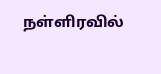நள்ளிரவில்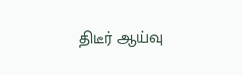திடீர் ஆய்வு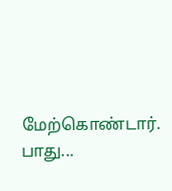மேற்கொண்டார். பாது...